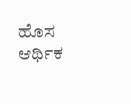ಹೊಸ ಆರ್ಥಿಕ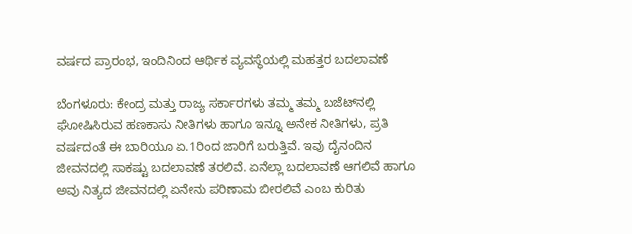ವರ್ಷದ ಪ್ರಾರಂಭ, ಇಂದಿನಿಂದ ಆರ್ಥಿಕ ವ್ಯವಸ್ಥೆಯಲ್ಲಿ ಮಹತ್ತರ ಬದಲಾವಣೆ

ಬೆಂಗಳೂರು: ಕೇಂದ್ರ ಮತ್ತು ರಾಜ್ಯ ಸರ್ಕಾರಗಳು ತಮ್ಮ ತಮ್ಮ ಬಜೆಟ್‌ನಲ್ಲಿ ಘೋಷಿಸಿರುವ ಹಣಕಾಸು ನೀತಿಗಳು ಹಾಗೂ ಇನ್ನೂ ಅನೇಕ ನೀತಿಗಳು, ಪ್ರತಿ ವರ್ಷದಂತೆ ಈ ಬಾರಿಯೂ ಏ.1ರಿಂದ ಜಾರಿಗೆ ಬರುತ್ತಿವೆ. ಇವು ದೈನಂದಿನ ಜೀವನದಲ್ಲಿ ಸಾಕಷ್ಟು ಬದಲಾವಣೆ ತರಲಿವೆ. ಏನೆಲ್ಲಾ ಬದಲಾವಣೆ ಆಗಲಿವೆ ಹಾಗೂ ಅವು ನಿತ್ಯದ ಜೀವನದಲ್ಲಿ ಏನೇನು ಪರಿಣಾಮ ಬೀರಲಿವೆ ಎಂಬ ಕುರಿತು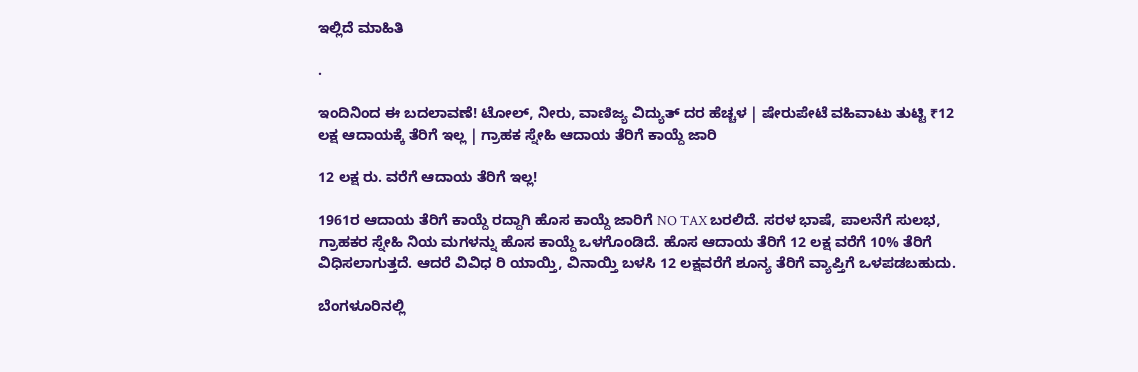ಇಲ್ಲಿದೆ ಮಾಹಿತಿ

.

ಇಂದಿನಿಂದ ಈ ಬದಲಾವಣೆ! ಟೋಲ್‌, ನೀರು, ವಾಣಿಜ್ಯ ವಿದ್ಯುತ್ ದರ ಹೆಚ್ಚಳ | ಷೇರುಪೇಟೆ ವಹಿವಾಟು ತುಟ್ಟಿ ₹12 ಲಕ್ಷ ಆದಾಯಕ್ಕೆ ತೆರಿಗೆ ಇಲ್ಲ | ಗ್ರಾಹಕ ಸ್ನೇಹಿ ಆದಾಯ ತೆರಿಗೆ ಕಾಯ್ದೆ ಜಾರಿ

12 ಲಕ್ಷ ರು. ವರೆಗೆ ಆದಾಯ ತೆರಿಗೆ ಇಲ್ಲ!

1961ರ ಆದಾಯ ತೆರಿಗೆ ಕಾಯ್ದೆ ರದ್ದಾಗಿ ಹೊಸ ಕಾಯ್ದೆ ಜಾರಿಗೆ NO TAX ಬರಲಿದೆ. ಸರಳ ಭಾಷೆ, ಪಾಲನೆಗೆ ಸುಲಭ, ಗ್ರಾಹಕರ ಸ್ನೇಹಿ ನಿಯ ಮಗಳನ್ನು ಹೊಸ ಕಾಯ್ದೆ ಒಳಗೊಂಡಿದೆ. ಹೊಸ ಆದಾಯ ತೆರಿಗೆ 12 ಲಕ್ಷ ವರೆಗೆ 10% ತೆರಿಗೆ ವಿಧಿಸಲಾಗುತ್ತದೆ. ಆದರೆ ವಿವಿಧ ರಿ ಯಾಯ್ತಿ, ವಿನಾಯ್ತಿ ಬಳಸಿ 12 ಲಕ್ಷವರೆಗೆ ಶೂನ್ಯ ತೆರಿಗೆ ವ್ಯಾಪ್ತಿಗೆ ಒಳಪಡಬಹುದು.

ಬೆಂಗಳೂರಿನಲ್ಲಿ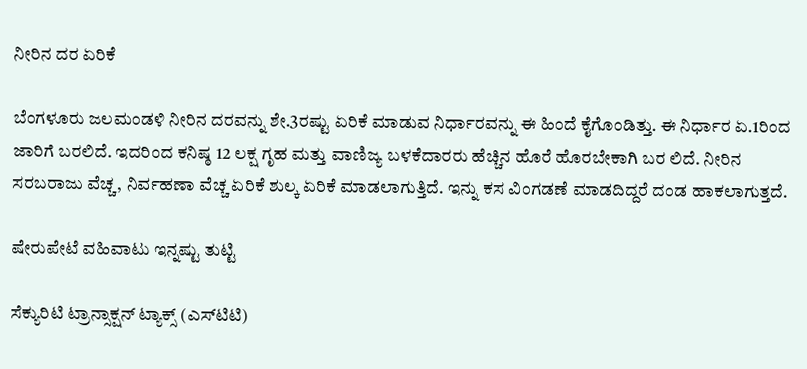ನೀರಿನ ದರ ಏರಿಕೆ

ಬೆಂಗಳೂರು ಜಲಮಂಡಳಿ ನೀರಿನ ದರವನ್ನು ಶೇ.3ರಷ್ಟು ಏರಿಕೆ ಮಾಡುವ ನಿರ್ಧಾರವನ್ನು ಈ ಹಿಂದೆ ಕೈಗೊಂಡಿತ್ತು. ಈ ನಿರ್ಧಾರ ಏ.1ರಿಂದ ಜಾರಿಗೆ ಬರಲಿದೆ. ಇದರಿಂದ ಕನಿಷ್ಠ 12 ಲಕ್ಷ ಗೃಹ ಮತ್ತು ವಾಣಿಜ್ಯ ಬಳಕೆದಾರರು ಹೆಚ್ಚಿನ ಹೊರೆ ಹೊರಬೇಕಾಗಿ ಬರ ಲಿದೆ. ನೀರಿನ ಸರಬರಾಜು ವೆಚ್ಚ, ನಿರ್ವಹಣಾ ವೆಚ್ಚ ಏರಿಕೆ ಶುಲ್ಕ ಏರಿಕೆ ಮಾಡಲಾಗುತ್ತಿದೆ. ಇನ್ನು ಕಸ ವಿಂಗಡಣೆ ಮಾಡದಿದ್ದರೆ ದಂಡ ಹಾಕಲಾಗುತ್ತದೆ.

ಷೇರುಪೇಟೆ ವಹಿವಾಟು ಇನ್ನಷ್ಟು ತುಟ್ಟಿ

ಸೆಕ್ಯುರಿಟಿ ಟ್ರಾನ್ಸಾಕ್ಷನ್ ಟ್ಯಾಕ್ಸ್ (ಎಸ್‌ಟಿಟಿ)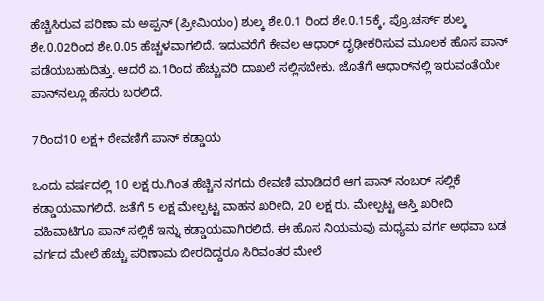ಹೆಚ್ಚಿಸಿರುವ ಪರಿಣಾ ಮ ಅಪ್ಪನ್ (ಪ್ರೀಮಿಯಂ) ಶುಲ್ಕ ಶೇ.0.1 ರಿಂದ ಶೇ.0.15ಕ್ಕೆ, ಪ್ರೊ.ಚರ್ಸ್ ಶುಲ್ಕ ಶೇ.0.02ರಿಂದ ಶೇ.0.05 ಹೆಚ್ಚಳವಾಗಲಿದೆ. ಇದುವರೆಗೆ ಕೇವಲ ಆಧಾರ್ ದೃಢೀಕರಿಸುವ ಮೂಲಕ ಹೊಸ ಪಾನ್ ಪಡೆಯಬಹುದಿತ್ತು. ಆದರೆ ಏ.1ರಿಂದ ಹೆಚ್ಚುವರಿ ದಾಖಲೆ ಸಲ್ಲಿಸಬೇಕು. ಜೊತೆಗೆ ಆಧಾರ್‌ನಲ್ಲಿ ಇರುವಂತೆಯೇ ಪಾನ್‌ನಲ್ಲೂ ಹೆಸರು ಬರಲಿದೆ.

7ರಿಂದ10 ಲಕ್ಷ+ ಠೇವಣಿಗೆ ಪಾನ್ ಕಡ್ಡಾಯ

ಒಂದು ವರ್ಷದಲ್ಲಿ 10 ಲಕ್ಷ ರು.ಗಿಂತ ಹೆಚ್ಚಿನ ನಗದು ಠೇವಣಿ ಮಾಡಿದರೆ ಆಗ ಪಾನ್ ನಂಬರ್ ಸಲ್ಲಿಕೆ ಕಡ್ಡಾಯವಾಗಲಿದೆ. ಜತೆಗೆ 5 ಲಕ್ಷ ಮೇಲ್ಪಟ್ಟ ವಾಹನ ಖರೀದಿ, 20 ಲಕ್ಷ ರು. ಮೇಲ್ಪಟ್ಟ ಆಸ್ತಿ ಖರೀದಿ ವಹಿವಾಟಿಗೂ ಪಾನ್ ಸಲ್ಲಿಕೆ ಇನ್ನು ಕಡ್ಡಾಯವಾಗಿರಲಿದೆ. ಈ ಹೊಸ ನಿಯಮವು ಮಧ್ಯಮ ವರ್ಗ ಅಥವಾ ಬಡ ವರ್ಗದ ಮೇಲೆ ಹೆಚ್ಚು ಪರಿಣಾಮ ಬೀರದಿದ್ದರೂ ಸಿರಿವಂತರ ಮೇಲೆ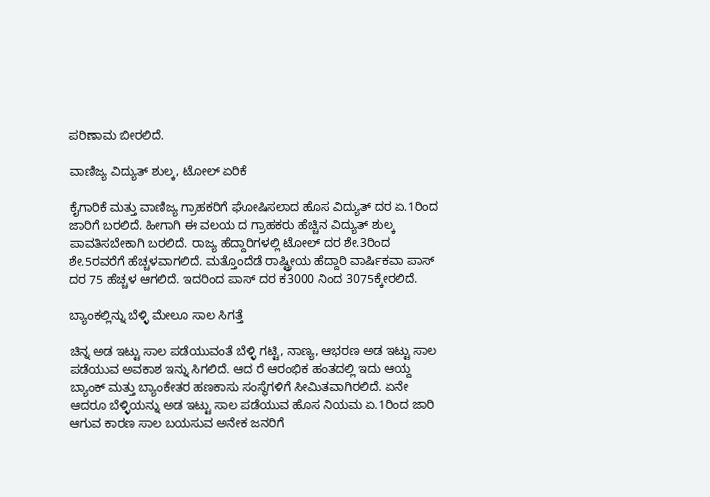ಪರಿಣಾಮ ಬೀರಲಿದೆ.

ವಾಣಿಜ್ಯ ವಿದ್ಯುತ್ ಶುಲ್ಕ, ಟೋಲ್ ಏರಿಕೆ

ಕೈಗಾರಿಕೆ ಮತ್ತು ವಾಣಿಜ್ಯ ಗ್ರಾಹಕರಿಗೆ ಘೋಷಿಸಲಾದ ಹೊಸ ವಿದ್ಯುತ್ ದರ ಏ.1ರಿಂದ ಜಾರಿಗೆ ಬರಲಿದೆ. ಹೀಗಾಗಿ ಈ ವಲಯ ದ ಗ್ರಾಹಕರು ಹೆಚ್ಚಿನ ವಿದ್ಯುತ್ ಶುಲ್ಕ ಪಾವತಿಸಬೇಕಾಗಿ ಬರಲಿದೆ. ರಾಜ್ಯ ಹೆದ್ದಾರಿಗಳಲ್ಲಿ ಟೋಲ್ ದರ ಶೇ.3ರಿಂದ ಶೇ.5ರವರೆಗೆ ಹೆಚ್ಚಳವಾಗಲಿದೆ. ಮತ್ತೊಂದೆಡೆ ರಾಷ್ಟ್ರೀಯ ಹೆದ್ದಾರಿ ವಾರ್ಷಿಕವಾ ಪಾಸ್ ದರ 75 ಹೆಚ್ಚಳ ಆಗಲಿದೆ. ಇದರಿಂದ ಪಾಸ್ ದರ ಕ3000 ನಿಂದ 3075ಕ್ಕೇರಲಿದೆ.

ಬ್ಯಾಂಕಲ್ಲಿನ್ನು ಬೆಳ್ಳಿ ಮೇಲೂ ಸಾಲ ಸಿಗತ್ತೆ

ಚಿನ್ನ ಅಡ ಇಟ್ಟು ಸಾಲ ಪಡೆಯುವಂತೆ ಬೆಳ್ಳಿ ಗಟ್ಟಿ, ನಾಣ್ಯ, ಆಭರಣ ಅಡ ಇಟ್ಟು ಸಾಲ ಪಡೆಯುವ ಅವಕಾಶ ಇನ್ನು ಸಿಗಲಿದೆ. ಆದ ರೆ ಆರಂಭಿಕ ಹಂತದಲ್ಲಿ ಇದು ಆಯ್ದ ಬ್ಯಾಂಕ್ ಮತ್ತು ಬ್ಯಾಂಕೇತರ ಹಣಕಾಸು ಸಂಸ್ಥೆಗಳಿಗೆ ಸೀಮಿತವಾಗಿರಲಿದೆ. ಏನೇ ಆದರೂ ಬೆಳ್ಳಿಯನ್ನು ಅಡ ಇಟ್ಟು ಸಾಲ ಪಡೆಯುವ ಹೊಸ ನಿಯಮ ಏ.1ರಿಂದ ಜಾರಿ ಆಗುವ ಕಾರಣ ಸಾಲ ಬಯಸುವ ಅನೇಕ ಜನರಿಗೆ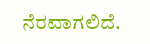ನೆರವಾಗಲಿದೆ.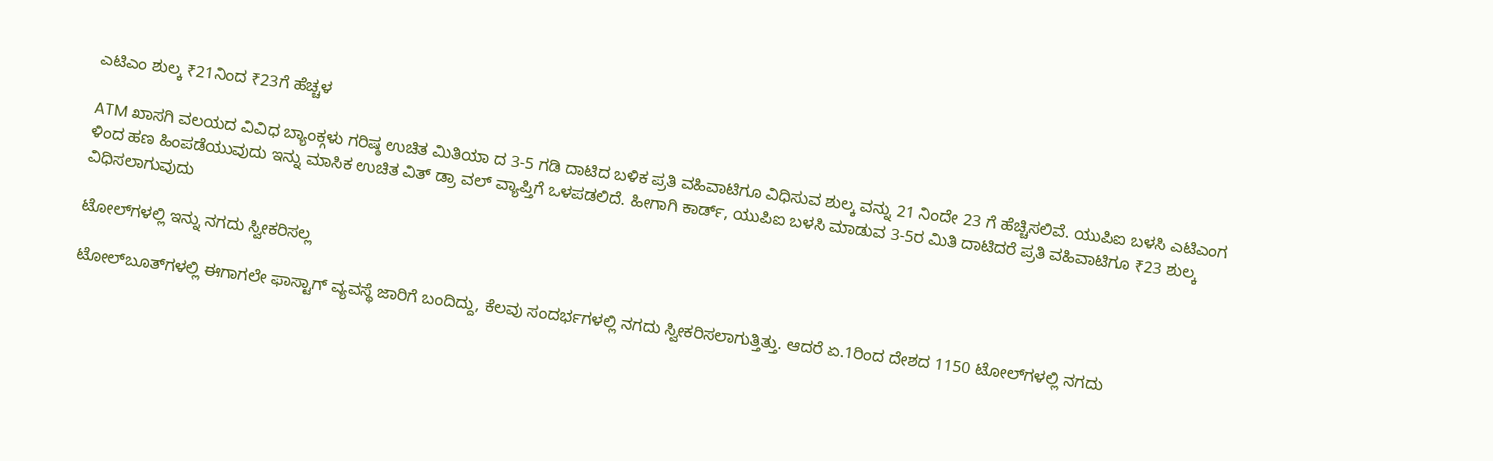ಎಟಿಎಂ ಶುಲ್ಕ ₹21ನಿಂದ ₹23ಗೆ ಹೆಚ್ಚಳ

ATM ಖಾಸಗಿ ವಲಯದ ವಿವಿಧ ಬ್ಯಾಂಕ್ಗಳು ಗರಿಷ್ಠ ಉಚಿತ ಮಿತಿಯಾ ದ 3-5 ಗಡಿ ದಾಟಿದ ಬಳಿಕ ಪ್ರತಿ ವಹಿವಾಟಿಗೂ ವಿಧಿಸುವ ಶುಲ್ಕ ವನ್ನು 21 ನಿಂದೇ 23 ಗೆ ಹೆಚ್ಚಿಸಲಿವೆ. ಯುಪಿಐ ಬಳಸಿ ಎಟಿಎಂಗ ಳಿಂದ ಹಣ ಹಿಂಪಡೆಯುವುದು ಇನ್ನು ಮಾಸಿಕ ಉಚಿತ ವಿತ್‌ ಡ್ರಾ ವಲ್ ವ್ಯಾಪ್ತಿಗೆ ಒಳಪಡಲಿದೆ. ಹೀಗಾಗಿ ಕಾರ್ಡ್, ಯುಪಿಐ ಬಳಸಿ ಮಾಡುವ 3-5ರ ಮಿತಿ ದಾಟಿದರೆ ಪ್ರತಿ ವಹಿವಾಟಿಗೂ ₹23 ಶುಲ್ಕ ವಿಧಿಸಲಾಗುವುದು

ಟೋಲ್‌ಗಳಲ್ಲಿ ಇನ್ನು ನಗದು ಸ್ವೀಕರಿಸಲ್ಲ

ಟೋಲ್‌ಬೂತ್‌ಗಳಲ್ಲಿ ಈಗಾಗಲೇ ಫಾಸ್ಟಾಗ್ ವ್ಯವಸ್ಥೆ ಜಾರಿಗೆ ಬಂದಿದ್ದು, ಕೆಲವು ಸಂದರ್ಭಗಳಲ್ಲಿ ನಗದು ಸ್ವೀಕರಿಸಲಾಗುತ್ತಿತ್ತು. ಆದರೆ ಏ.1ರಿಂದ ದೇಶದ 1150 ಟೋಲ್‌ಗಳಲ್ಲಿ ನಗದು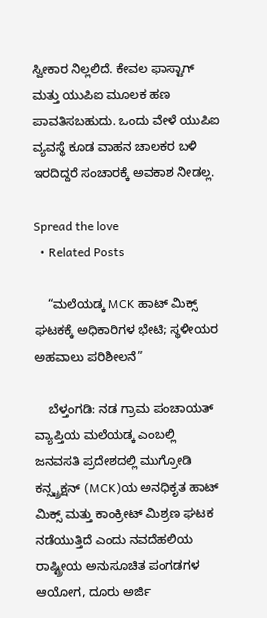ಸ್ವೀಕಾರ ನಿಲ್ಲಲಿದೆ. ಕೇವಲ ಫಾಸ್ಟಾಗ್ ಮತ್ತು ಯುಪಿಐ ಮೂಲಕ ಹಣ ಪಾವತಿಸಬಹುದು. ಒಂದು ವೇಳೆ ಯುಪಿಐ ವ್ಯವಸ್ಥೆ ಕೂಡ ವಾಹನ ಚಾಲಕರ ಬಳಿ ಇರದಿದ್ದರೆ ಸಂಚಾರಕ್ಕೆ ಅವಕಾಶ ನೀಡಲ್ಲ.

Spread the love
  • Related Posts

    “ಮಲೆಯಡ್ಕ MCK ಹಾಟ್ ಮಿಕ್ಸ್ ಘಟಕಕ್ಕೆ ಅಧಿಕಾರಿಗಳ ಭೇಟಿ; ಸ್ಥಳೀಯರ ಅಹವಾಲು ಪರಿಶೀಲನೆ”

    ಬೆಳ್ತಂಗಡಿ: ನಡ ಗ್ರಾಮ ಪಂಚಾಯತ್ ವ್ಯಾಪ್ತಿಯ ಮಲೆಯಡ್ಕ ಎಂಬಲ್ಲಿ ಜನವಸತಿ ಪ್ರದೇಶದಲ್ಲಿ ಮುಗ್ರೋಡಿ ಕನ್ಸ್ಟ್ರಕ್ಷನ್ (MCK)ಯ ಅನಧಿಕೃತ ಹಾಟ್ ಮಿಕ್ಸ್ ಮತ್ತು ಕಾಂಕ್ರೀಟ್ ಮಿಶ್ರಣ ಘಟಕ ನಡೆಯುತ್ತಿದೆ ಎಂದು ನವದೆಹಲಿಯ ರಾಷ್ಟ್ರೀಯ ಅನುಸೂಚಿತ ಪಂಗಡಗಳ ಆಯೋಗ, ದೂರು ಅರ್ಜಿ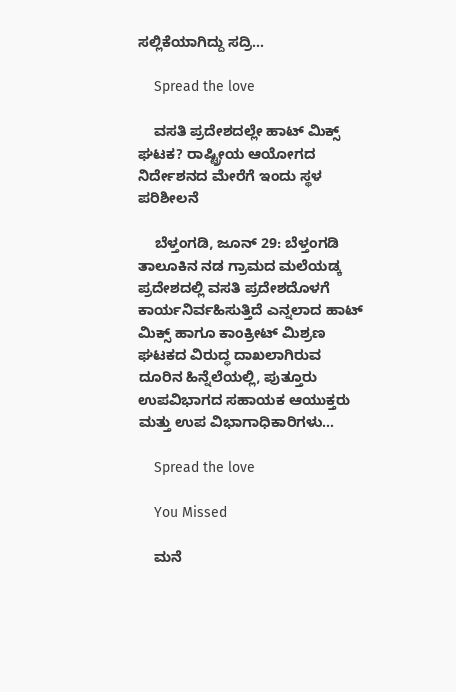ಸಲ್ಲಿಕೆಯಾಗಿದ್ದು ಸದ್ರಿ…

    Spread the love

    ವಸತಿ ಪ್ರದೇಶದಲ್ಲೇ ಹಾಟ್ ಮಿಕ್ಸ್ ಘಟಕ? ರಾಷ್ಟ್ರೀಯ ಆಯೋಗದ ನಿರ್ದೇಶನದ ಮೇರೆಗೆ ಇಂದು ಸ್ಥಳ ಪರಿಶೀಲನೆ

    ಬೆಳ್ತಂಗಡಿ, ಜೂನ್ 29: ಬೆಳ್ತಂಗಡಿ ತಾಲೂಕಿನ ನಡ ಗ್ರಾಮದ ಮಲೆಯಡ್ಕ ಪ್ರದೇಶದಲ್ಲಿ ವಸತಿ ಪ್ರದೇಶದೊಳಗೆ ಕಾರ್ಯನಿರ್ವಹಿಸುತ್ತಿದೆ ಎನ್ನಲಾದ ಹಾಟ್ ಮಿಕ್ಸ್ ಹಾಗೂ ಕಾಂಕ್ರೀಟ್ ಮಿಶ್ರಣ ಘಟಕದ ವಿರುದ್ಧ ದಾಖಲಾಗಿರುವ ದೂರಿನ ಹಿನ್ನೆಲೆಯಲ್ಲಿ, ಪುತ್ತೂರು ಉಪವಿಭಾಗದ ಸಹಾಯಕ ಆಯುಕ್ತರು ಮತ್ತು ಉಪ ವಿಭಾಗಾಧಿಕಾರಿಗಳು…

    Spread the love

    You Missed

    ಮನೆ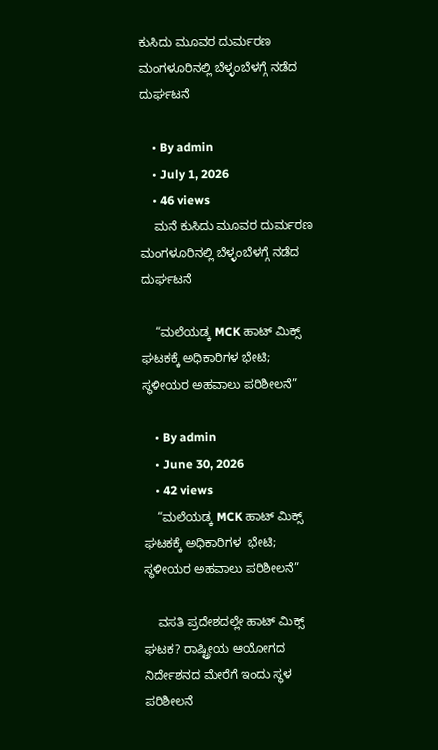ಕುಸಿದು ಮೂವರ ದುರ್ಮರಣ ಮಂಗಳೂರಿನಲ್ಲಿ ಬೆಳ್ಳಂಬೆಳಗ್ಗೆ ನಡೆದ ದುರ್ಘಟನೆ

    • By admin
    • July 1, 2026
    • 46 views
    ಮನೆ ಕುಸಿದು ಮೂವರ ದುರ್ಮರಣ ಮಂಗಳೂರಿನಲ್ಲಿ ಬೆಳ್ಳಂಬೆಳಗ್ಗೆ ನಡೆದ ದುರ್ಘಟನೆ

    “ಮಲೆಯಡ್ಕ MCK ಹಾಟ್ ಮಿಕ್ಸ್ ಘಟಕಕ್ಕೆ ಅಧಿಕಾರಿಗಳ ಭೇಟಿ; ಸ್ಥಳೀಯರ ಅಹವಾಲು ಪರಿಶೀಲನೆ”

    • By admin
    • June 30, 2026
    • 42 views
    “ಮಲೆಯಡ್ಕ MCK ಹಾಟ್ ಮಿಕ್ಸ್ ಘಟಕಕ್ಕೆ ಅಧಿಕಾರಿಗಳ  ಭೇಟಿ; ಸ್ಥಳೀಯರ ಅಹವಾಲು ಪರಿಶೀಲನೆ”

    ವಸತಿ ಪ್ರದೇಶದಲ್ಲೇ ಹಾಟ್ ಮಿಕ್ಸ್ ಘಟಕ? ರಾಷ್ಟ್ರೀಯ ಆಯೋಗದ ನಿರ್ದೇಶನದ ಮೇರೆಗೆ ಇಂದು ಸ್ಥಳ ಪರಿಶೀಲನೆ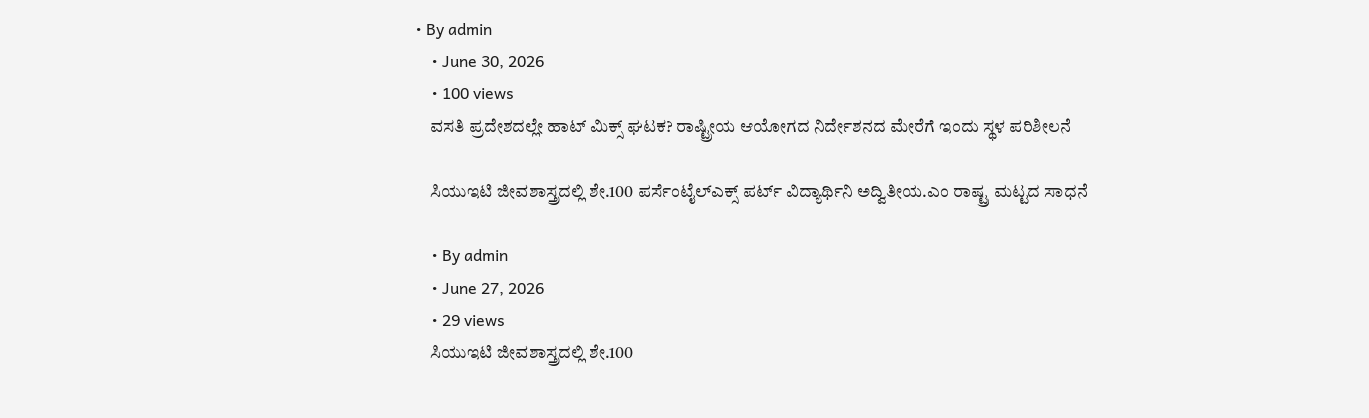• By admin
    • June 30, 2026
    • 100 views
    ವಸತಿ ಪ್ರದೇಶದಲ್ಲೇ ಹಾಟ್ ಮಿಕ್ಸ್ ಘಟಕ? ರಾಷ್ಟ್ರೀಯ ಆಯೋಗದ ನಿರ್ದೇಶನದ ಮೇರೆಗೆ ಇಂದು ಸ್ಥಳ ಪರಿಶೀಲನೆ

    ಸಿಯುಇಟಿ ಜೀವಶಾಸ್ತ್ರದಲ್ಲಿ ಶೇ.100 ಪರ್ಸೆಂಟೈಲ್ಎಕ್ಸ್ ಪರ್ಟ್ ವಿದ್ಯಾರ್ಥಿನಿ ಅದ್ವಿತೀಯ.ಎಂ ರಾಷ್ಟ್ರ ಮಟ್ಟದ ಸಾಧನೆ

    • By admin
    • June 27, 2026
    • 29 views
    ಸಿಯುಇಟಿ ಜೀವಶಾಸ್ತ್ರದಲ್ಲಿ ಶೇ.100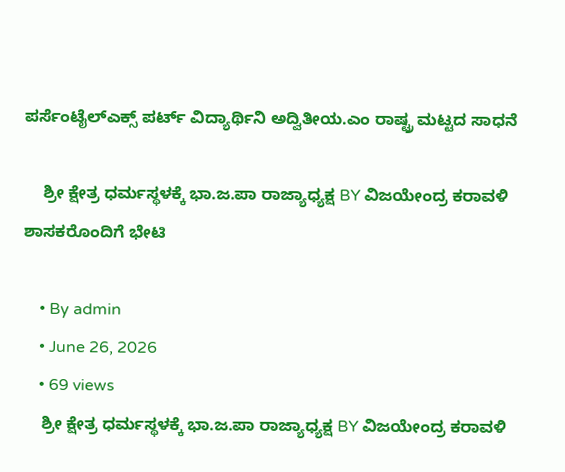ಪರ್ಸೆಂಟೈಲ್ಎಕ್ಸ್ ಪರ್ಟ್ ವಿದ್ಯಾರ್ಥಿನಿ ಅದ್ವಿತೀಯ.ಎಂ ರಾಷ್ಟ್ರ ಮಟ್ಟದ ಸಾಧನೆ

    ಶ್ರೀ ಕ್ಷೇತ್ರ ಧರ್ಮಸ್ಥಳಕ್ಕೆ ಭಾ.ಜ.ಪಾ ರಾಜ್ಯಾಧ್ಯಕ್ಷ BY ವಿಜಯೇಂದ್ರ ಕರಾವಳಿ ಶಾಸಕರೊಂದಿಗೆ ಭೇಟಿ

    • By admin
    • June 26, 2026
    • 69 views
    ಶ್ರೀ ಕ್ಷೇತ್ರ ಧರ್ಮಸ್ಥಳಕ್ಕೆ ಭಾ.ಜ.ಪಾ ರಾಜ್ಯಾಧ್ಯಕ್ಷ BY ವಿಜಯೇಂದ್ರ ಕರಾವಳಿ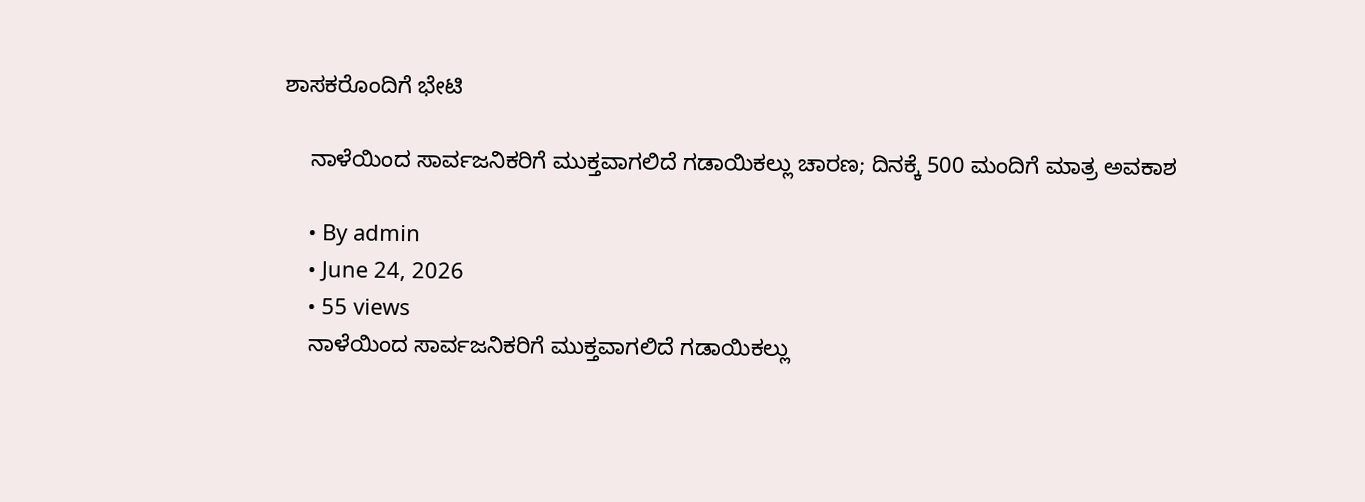ಶಾಸಕರೊಂದಿಗೆ ಭೇಟಿ

    ನಾಳೆಯಿಂದ ಸಾರ್ವಜನಿಕರಿಗೆ ಮುಕ್ತವಾಗಲಿದೆ ಗಡಾಯಿಕಲ್ಲು ಚಾರಣ; ದಿನಕ್ಕೆ 500 ಮಂದಿಗೆ ಮಾತ್ರ ಅವಕಾಶ

    • By admin
    • June 24, 2026
    • 55 views
    ನಾಳೆಯಿಂದ ಸಾರ್ವಜನಿಕರಿಗೆ ಮುಕ್ತವಾಗಲಿದೆ ಗಡಾಯಿಕಲ್ಲು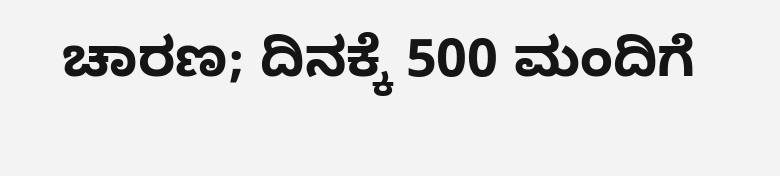ಚಾರಣ; ದಿನಕ್ಕೆ 500 ಮಂದಿಗೆ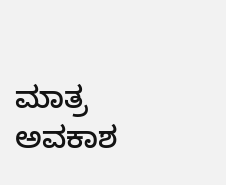ಮಾತ್ರ ಅವಕಾಶ